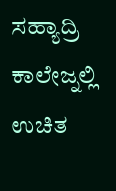ಸಹ್ಯಾದ್ರಿ ಕಾಲೇಜ್ನಲ್ಲಿ ಉಚಿತ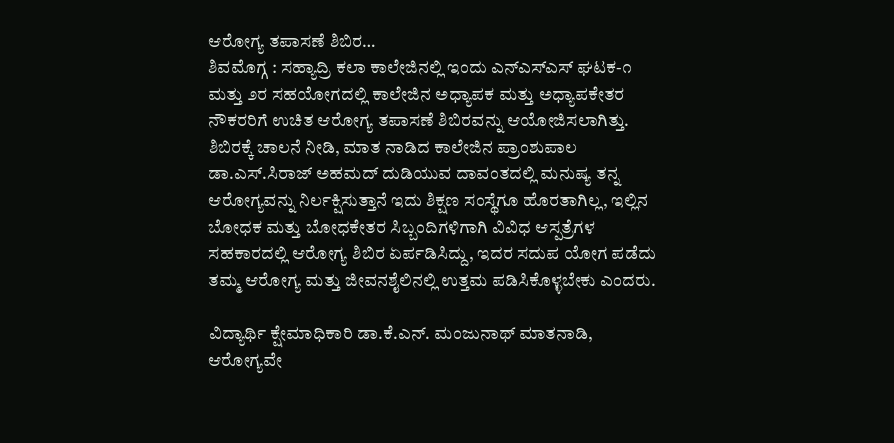ಆರೋಗ್ಯ ತಪಾಸಣೆ ಶಿಬಿರ…
ಶಿವಮೊಗ್ಗ : ಸಹ್ಯಾದ್ರಿ ಕಲಾ ಕಾಲೇಜಿನಲ್ಲಿ ಇಂದು ಎನ್ಎಸ್ಎಸ್ ಘಟಕ-೧ ಮತ್ತು ೨ರ ಸಹಯೋಗದಲ್ಲಿ ಕಾಲೇಜಿನ ಅಧ್ಯಾಪಕ ಮತ್ತು ಅಧ್ಯಾಪಕೇತರ ನೌಕರರಿಗೆ ಉಚಿತ ಆರೋಗ್ಯ ತಪಾಸಣೆ ಶಿಬಿರವನ್ನು ಆಯೋಜಿಸಲಾಗಿತ್ತು.
ಶಿಬಿರಕ್ಕೆ ಚಾಲನೆ ನೀಡಿ, ಮಾತ ನಾಡಿದ ಕಾಲೇಜಿನ ಪ್ರಾಂಶುಪಾಲ ಡಾ.ಎಸ್.ಸಿರಾಜ್ ಅಹಮದ್ ದುಡಿಯುವ ದಾವಂತದಲ್ಲಿ ಮನುಷ್ಯ ತನ್ನ ಆರೋಗ್ಯವನ್ನು ನಿರ್ಲಕ್ಷಿಸುತ್ತಾನೆ ಇದು ಶಿಕ್ಷಣ ಸಂಸ್ಥೆಗೂ ಹೊರತಾಗಿಲ್ಲ, ಇಲ್ಲಿನ ಬೋಧಕ ಮತ್ತು ಬೋಧಕೇತರ ಸಿಬ್ಬಂದಿಗಳಿಗಾಗಿ ವಿವಿಧ ಆಸ್ಪತ್ರೆಗಳ ಸಹಕಾರದಲ್ಲಿ ಆರೋಗ್ಯ ಶಿಬಿರ ಏರ್ಪಡಿಸಿದ್ದು, ಇದರ ಸದುಪ ಯೋಗ ಪಡೆದು ತಮ್ಮ ಆರೋಗ್ಯ ಮತ್ತು ಜೀವನಶೈಲಿನಲ್ಲಿ ಉತ್ತಮ ಪಡಿಸಿಕೊಳ್ಳಬೇಕು ಎಂದರು.

ವಿದ್ಯಾರ್ಥಿ ಕ್ಷೇಮಾಧಿಕಾರಿ ಡಾ.ಕೆ.ಎನ್. ಮಂಜುನಾಥ್ ಮಾತನಾಡಿ, ಆರೋಗ್ಯವೇ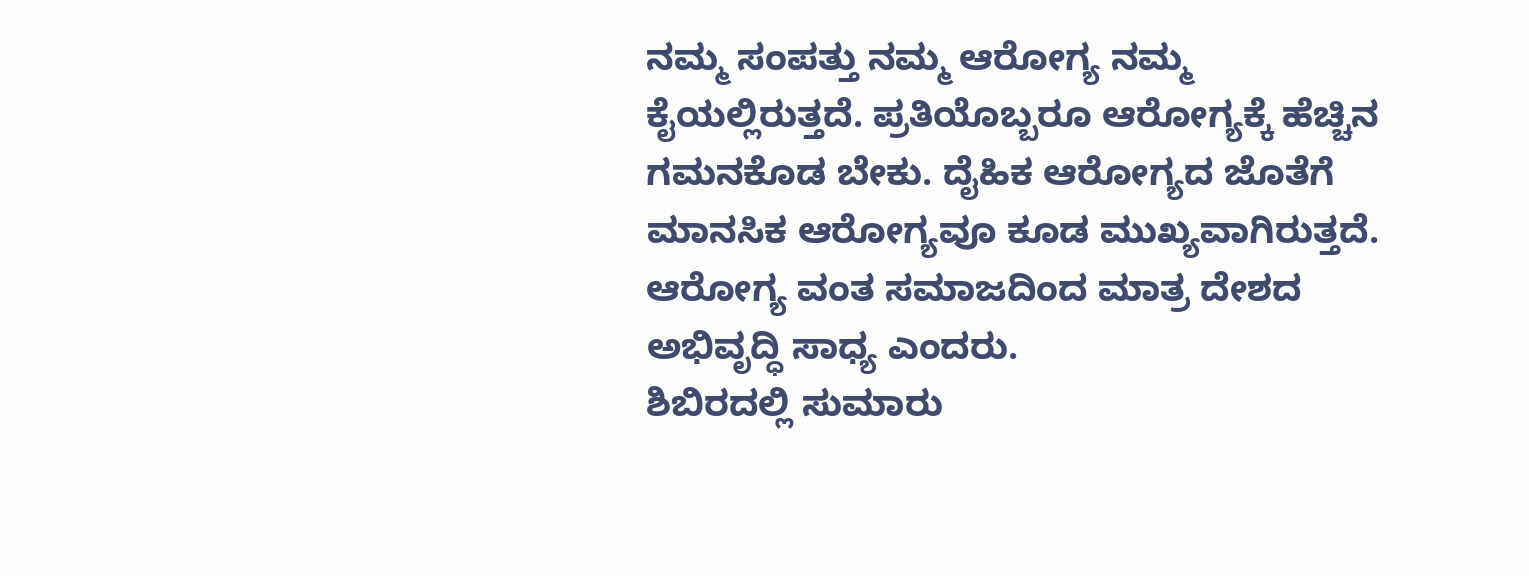ನಮ್ಮ ಸಂಪತ್ತು ನಮ್ಮ ಆರೋಗ್ಯ ನಮ್ಮ ಕೈಯಲ್ಲಿರುತ್ತದೆ. ಪ್ರತಿಯೊಬ್ಬರೂ ಆರೋಗ್ಯಕ್ಕೆ ಹೆಚ್ಚಿನ ಗಮನಕೊಡ ಬೇಕು. ದೈಹಿಕ ಆರೋಗ್ಯದ ಜೊತೆಗೆ ಮಾನಸಿಕ ಆರೋಗ್ಯವೂ ಕೂಡ ಮುಖ್ಯವಾಗಿರುತ್ತದೆ. ಆರೋಗ್ಯ ವಂತ ಸಮಾಜದಿಂದ ಮಾತ್ರ ದೇಶದ ಅಭಿವೃದ್ಧಿ ಸಾಧ್ಯ ಎಂದರು.
ಶಿಬಿರದಲ್ಲಿ ಸುಮಾರು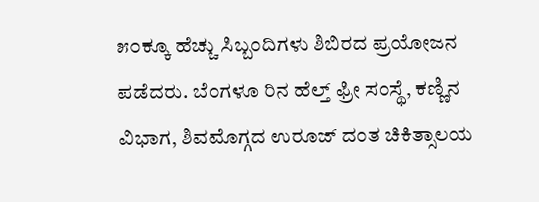೫೦ಕ್ಕೂ ಹೆಚ್ಚು ಸಿಬ್ಬಂದಿಗಳು ಶಿಬಿರದ ಪ್ರಯೋಜನ ಪಡೆದರು. ಬೆಂಗಳೂ ರಿನ ಹೆಲ್ತ್ ಫ್ರೀ ಸಂಸ್ಥೆ, ಕಣ್ಣಿನ ವಿಭಾಗ, ಶಿವಮೊಗ್ಗದ ಉರೂಜ್ ದಂತ ಚಿಕಿತ್ಸಾಲಯ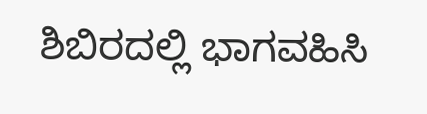ಶಿಬಿರದಲ್ಲಿ ಭಾಗವಹಿಸಿ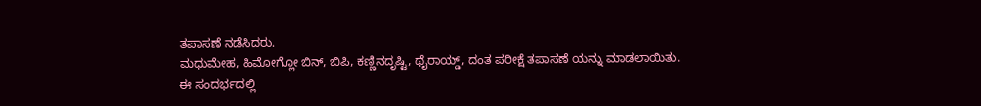ತಪಾಸಣೆ ನಡೆಸಿದರು.
ಮಧುಮೇಹ, ಹಿಮೋಗ್ಲೋ ಬಿನ್, ಬಿಪಿ, ಕಣ್ಣಿನದೃಷ್ಟಿ, ಥೈರಾಯ್ಡ್, ದಂತ ಪರೀಕ್ಷೆ ತಪಾಸಣೆ ಯನ್ನು ಮಾಡಲಾಯಿತು.
ಈ ಸಂದರ್ಭದಲ್ಲಿ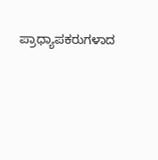ಪ್ರಾಧ್ಯಾಪಕರುಗಳಾದ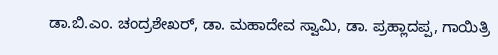ಡಾ.ಬಿ.ಎಂ. ಚಂದ್ರಶೇಖರ್, ಡಾ. ಮಹಾದೇವ ಸ್ವಾಮಿ, ಡಾ. ಪ್ರಹ್ಲಾದಪ್ಪ, ಗಾಯಿತ್ರಿ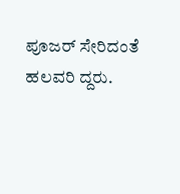ಪೂಜರ್ ಸೇರಿದಂತೆ ಹಲವರಿ ದ್ದರು.